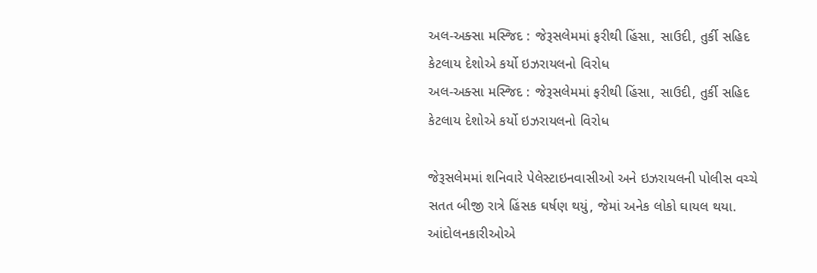અલ-અક્સા મસ્જિદ : જેરૂસલેમમાં ફરીથી હિંસા, સાઉદી, તુર્કી સહિદ કેટલાય દેશોએ કર્યો ઇઝરાયલનો વિરોધ
અલ-અક્સા મસ્જિદ : જેરૂસલેમમાં ફરીથી હિંસા, સાઉદી, તુર્કી સહિદ કેટલાય દેશોએ કર્યો ઇઝરાયલનો વિરોધ

જેરૂસલેમમાં શનિવારે પેલેસ્ટાઇનવાસીઓ અને ઇઝરાયલની પોલીસ વચ્ચે સતત બીજી રાત્રે હિંસક ઘર્ષણ થયું, જેમાં અનેક લોકો ઘાયલ થયા.
આંદોલનકારીઓએ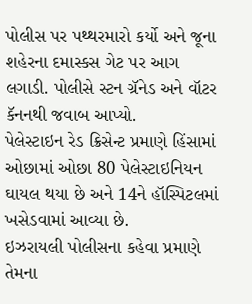પોલીસ પર પથ્થરમારો કર્યો અને જૂના શહેરના દમાસ્કસ ગેટ પર આગ લગાડી. પોલીસે સ્ટન ગ્રૅનેડ અને વૉટર કૅનનથી જવાબ આપ્યો.
પેલેસ્ટાઇન રેડ ક્રિસેન્ટ પ્રમાણે હિંસામાં ઓછામાં ઓછા 80 પેલેસ્ટાઇનિયન ઘાયલ થયા છે અને 14ને હૉસ્પિટલમાં ખસેડવામાં આવ્યા છે.
ઇઝરાયલી પોલીસના કહેવા પ્રમાણે તેમના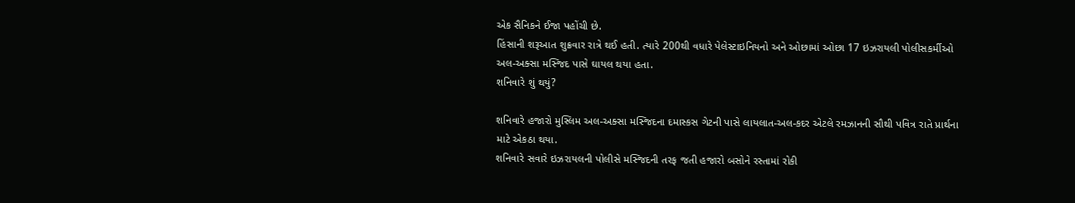એક સૈનિકને ઈજા પહોંચી છે.
હિંસાની શરૂઆત શુક્રવાર રાત્રે થઈ હતી. ત્યારે 200થી વધારે પેલેસ્ટાઇનિયનો અને ઓછામાં ઓછા 17 ઇઝરાયલી પોલીસકર્મીઓ અલ-અક્સા મસ્જિદ પાસે ઘાયલ થયા હતા.
શનિવારે શું થયું?

શનિવારે હજારો મુસ્લિમ અલ-અક્સા મસ્જિદના દમાસ્કસ ગેટની પાસે લાયલાત-અલ-કદર એટલે રમઝાનની સૌથી પવિત્ર રાતે પ્રાર્થના માટે એકઠા થયા.
શનિવારે સવારે ઇઝરાયલની પોલીસે મસ્જિદની તરફ જતી હજારો બસોને રસ્તામાં રોકી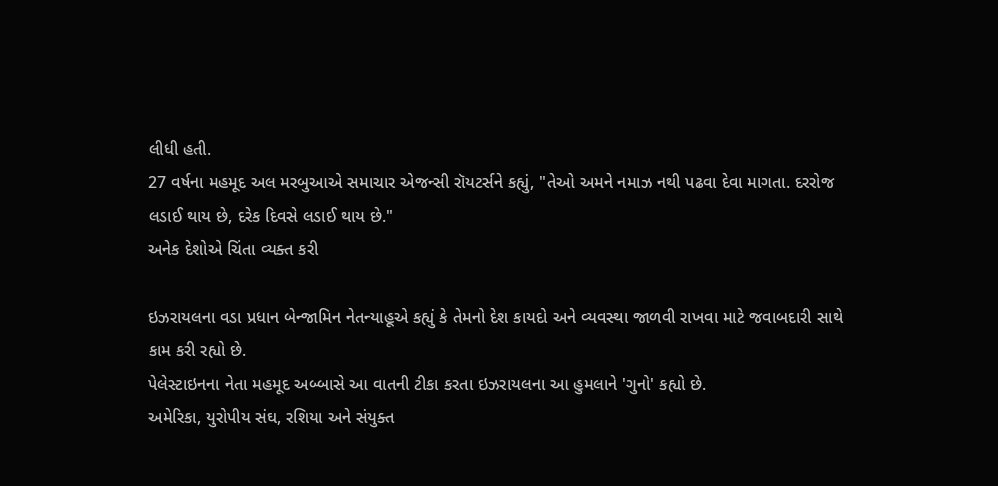લીધી હતી.
27 વર્ષના મહમૂદ અલ મરબુઆએ સમાચાર એજન્સી રૉયટર્સને કહ્યું, "તેઓ અમને નમાઝ નથી પઢવા દેવા માગતા. દરરોજ લડાઈ થાય છે, દરેક દિવસે લડાઈ થાય છે."
અનેક દેશોએ ચિંતા વ્યક્ત કરી

ઇઝરાયલના વડા પ્રધાન બેન્જામિન નેતન્યાહૂએ કહ્યું કે તેમનો દેશ કાયદો અને વ્યવસ્થા જાળવી રાખવા માટે જવાબદારી સાથે કામ કરી રહ્યો છે.
પેલેસ્ટાઇનના નેતા મહમૂદ અબ્બાસે આ વાતની ટીકા કરતા ઇઝરાયલના આ હુમલાને 'ગુનો' કહ્યો છે.
અમેરિકા, યુરોપીય સંઘ, રશિયા અને સંયુક્ત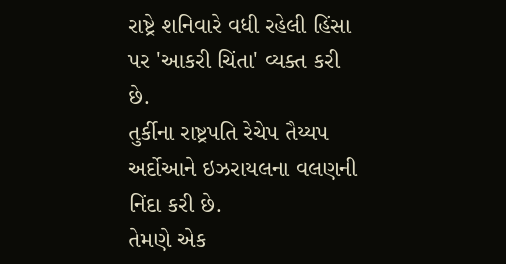રાષ્ટ્રે શનિવારે વધી રહેલી હિંસા પર 'આકરી ચિંતા' વ્યક્ત કરી છે.
તુર્કીના રાષ્ટ્રપતિ રેચેપ તૈય્યપ અર્દોઆને ઇઝરાયલના વલણની નિંદા કરી છે.
તેમણે એક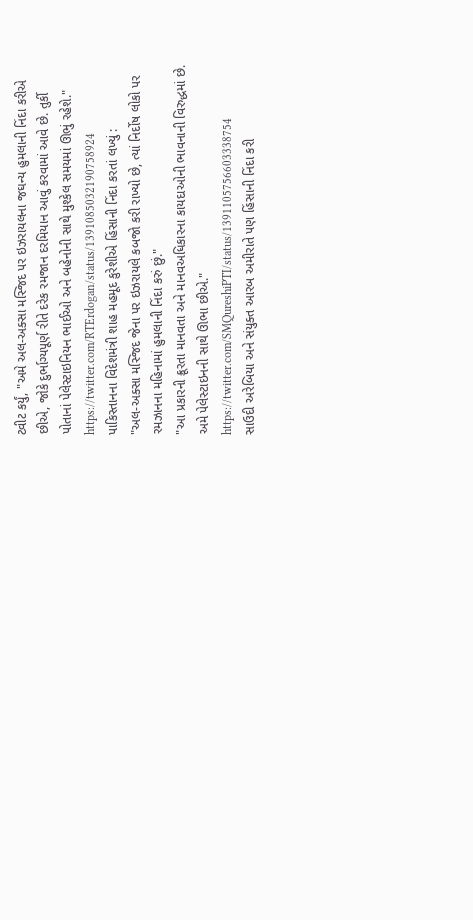ટ્વીટ કર્યું, "અમે અલ-અક્સા મસ્જિદ પર ઇઝરાયલના જઘન્ય હુમલાની નિંદા કરીએ છીએ, જોકે દુર્ભાગ્યપૂર્ણ રીતે દરેક રમજાન દરમિયાન આવું કરવામાં આવે છે. તુર્કી પોતાનાં પેલેસ્ટાઇનિયન ભાઈઓ અને બહેનોની સાથે મુશ્કેલ સમયમાં ઊભું રહેશે."
https://twitter.com/RTErdogan/status/1391085032190758924
પાકિસ્તાનના વિદેશમંત્રી શાહ મહમૂદ કુરેશીએ હિંસાની નિંદા કરતાં લખ્યું :
"અલ-અક્સા મસ્જિદ જેના પર ઇઝરાયલે કબજો કરી રાખ્યો છે, ત્યાં નિર્દોષ લોકો પર રમઝાનના મહિનામાં હુમલાની નિંદા કરું છું."
"આ પ્રકારની ક્રૂરતા માનવતા અને માનવઅધિકારના કાયદાઓની ભાવનાની વિરુદ્ધમાં છે. અમે પેલેસ્ટાઇનની સાથે ઊભા છીએ."
https://twitter.com/SMQureshiPTI/status/1391105756603338754
સાઉદી અરેબિયા અને સંયુક્ત આરબ અમીરાતે પણ હિંસાની નિંદા કરી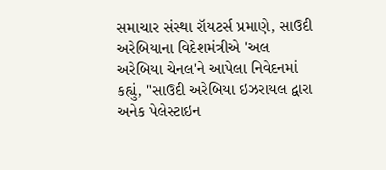સમાચાર સંસ્થા રૉયટર્સ પ્રમાણે, સાઉદી અરેબિયાના વિદેશમંત્રીએ 'અલ અરેબિયા ચેનલ'ને આપેલા નિવેદનમાં કહ્યું, "સાઉદી અરેબિયા ઇઝરાયલ દ્વારા અનેક પેલેસ્ટાઇન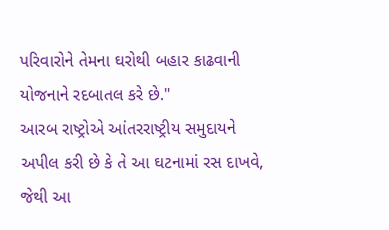પરિવારોને તેમના ઘરોથી બહાર કાઢવાની યોજનાને રદબાતલ કરે છે."
આરબ રાષ્ટ્રોએ આંતરરાષ્ટ્રીય સમુદાયને અપીલ કરી છે કે તે આ ઘટનામાં રસ દાખવે, જેથી આ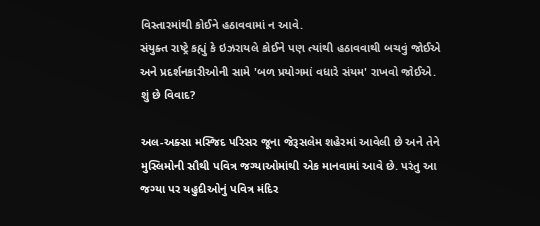વિસ્તારમાંથી કોઈને હઠાવવામાં ન આવે.
સંયુક્ત રાષ્ટ્રે કહ્યું કે ઇઝરાયલે કોઈને પણ ત્યાંથી હઠાવવાથી બચવું જોઈએ અને પ્રદર્શનકારીઓની સામે 'બળ પ્રયોગમાં વધારે સંયમ' રાખવો જોઈએ.
શું છે વિવાદ?

અલ-અક્સા મસ્જિદ પરિસર જૂના જેરૂસલેમ શહેરમાં આવેલી છે અને તેને મુસ્લિમોની સૌથી પવિત્ર જગ્યાઓમાંથી એક માનવામાં આવે છે. પરંતુ આ જગ્યા પર યહુદીઓનું પવિત્ર મંદિર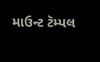માઉન્ટ ટૅમ્પલ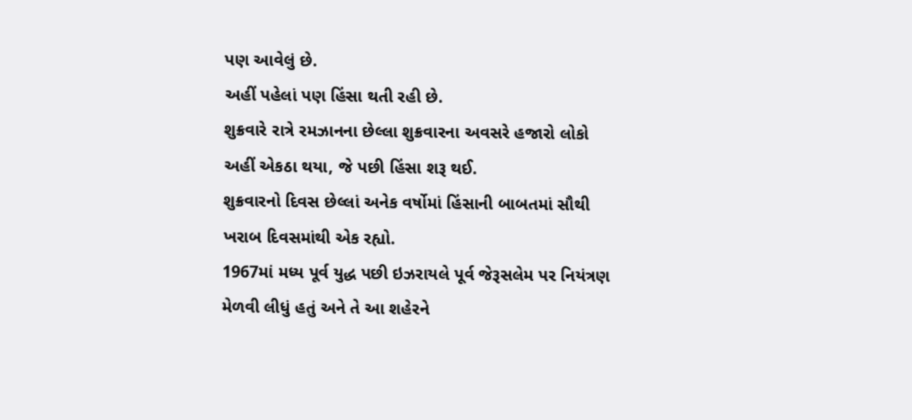પણ આવેલું છે.
અહીં પહેલાં પણ હિંસા થતી રહી છે.
શુક્રવારે રાત્રે રમઝાનના છેલ્લા શુક્રવારના અવસરે હજારો લોકો અહીં એકઠા થયા, જે પછી હિંસા શરૂ થઈ.
શુક્રવારનો દિવસ છેલ્લાં અનેક વર્ષોમાં હિંસાની બાબતમાં સૌથી ખરાબ દિવસમાંથી એક રહ્યો.
1967માં મધ્ય પૂર્વ યુદ્ધ પછી ઇઝરાયલે પૂર્વ જેરૂસલેમ પર નિયંત્રણ મેળવી લીધું હતું અને તે આ શહેરને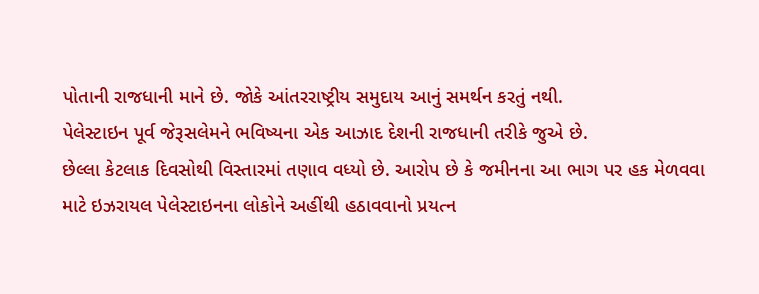પોતાની રાજધાની માને છે. જોકે આંતરરાષ્ટ્રીય સમુદાય આનું સમર્થન કરતું નથી.
પેલેસ્ટાઇન પૂર્વ જેરૂસલેમને ભવિષ્યના એક આઝાદ દેશની રાજધાની તરીકે જુએ છે.
છેલ્લા કેટલાક દિવસોથી વિસ્તારમાં તણાવ વધ્યો છે. આરોપ છે કે જમીનના આ ભાગ પર હક મેળવવા માટે ઇઝરાયલ પેલેસ્ટાઇનના લોકોને અહીંથી હઠાવવાનો પ્રયત્ન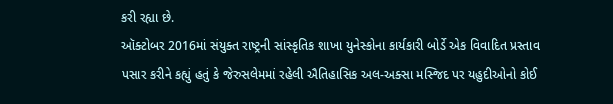કરી રહ્યા છે.
ઑક્ટોબર 2016માં સંયુક્ત રાષ્ટ્રની સાંસ્કૃતિક શાખા યુનેસ્કોના કાર્યકારી બોર્ડે એક વિવાદિત પ્રસ્તાવ પસાર કરીને કહ્યું હતું કે જેરુસલેમમાં રહેલી ઐતિહાસિક અલ-અક્સા મસ્જિદ પર યહુદીઓનો કોઈ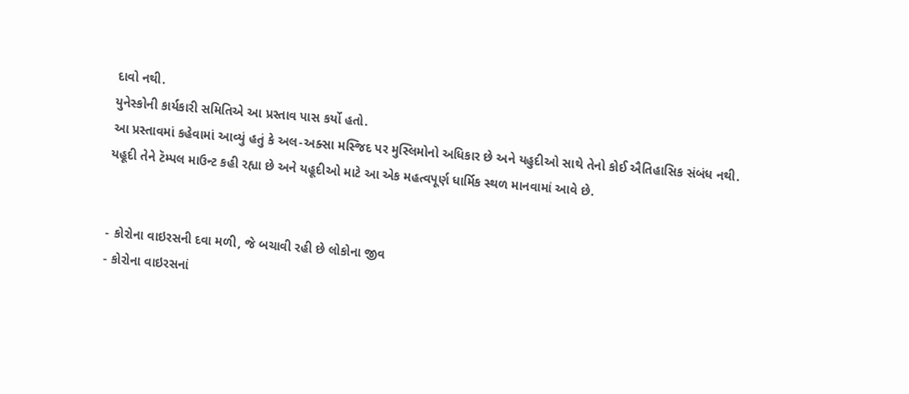દાવો નથી.
યુનેસ્કોની કાર્યકારી સમિતિએ આ પ્રસ્તાવ પાસ કર્યો હતો.
આ પ્રસ્તાવમાં કહેવામાં આવ્યું હતું કે અલ-અક્સા મસ્જિદ પર મુસ્લિમોનો અધિકાર છે અને યહુદીઓ સાથે તેનો કોઈ ઐતિહાસિક સંબંધ નથી.
યહૂદી તેને ટૅમ્પલ માઉન્ટ કહી રહ્યા છે અને યહૂદીઓ માટે આ એક મહત્વપૂર્ણ ધાર્મિક સ્થળ માનવામાં આવે છે.


- કોરોના વાઇરસની દવા મળી, જે બચાવી રહી છે લોકોના જીવ
- કોરોના વાઇરસનાં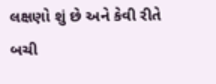લક્ષણો શું છે અને કેવી રીતે બચી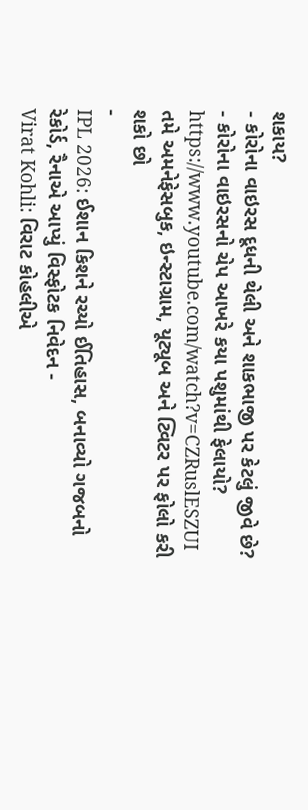શકાય?
- કોરોના વાઇરસ દૂધની થેલી અને શાકભાજી પર કેટલું જીવે છે?
- કોરોના વાઇરસનો ચેપ આખરે કયા પશુમાંથી ફેલાયો?
https://www.youtube.com/watch?v=CZRuslESZUI
તમે અમનેફેસબુક, ઇન્સ્ટાગ્રામ, યૂટ્યૂબ અને ટ્વિટર પર ફોલો કરી શકો છો
-
IPL 2026: ઈશાન કિશને રચ્યો ઈતિહાસ, બનાવ્યો ગજબનો રેકોર્ડ, રૈનાએ આપ્યું વિસ્ફોટક નિવેદન -
Virat Kohli: વિરાટ કોહલીએ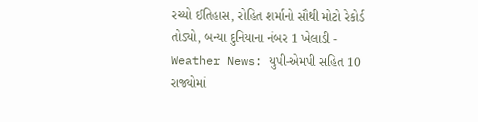રચ્યો ઈતિહાસ, રોહિત શર્માનો સૌથી મોટો રેકોર્ડ તોડ્યો, બન્યા દુનિયાના નંબર 1 ખેલાડી -
Weather News: યુપી-એમપી સહિત 10 રાજ્યોમાં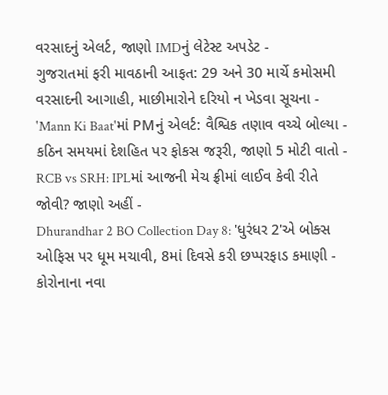વરસાદનું એલર્ટ, જાણો IMDનું લેટેસ્ટ અપડેટ -
ગુજરાતમાં ફરી માવઠાની આફત: 29 અને 30 માર્ચે કમોસમી વરસાદની આગાહી, માછીમારોને દરિયો ન ખેડવા સૂચના -
'Mann Ki Baat'માં PMનું એલર્ટ: વૈશ્વિક તણાવ વચ્ચે બોલ્યા - કઠિન સમયમાં દેશહિત પર ફોકસ જરૂરી, જાણો 5 મોટી વાતો -
RCB vs SRH: IPLમાં આજની મેચ ફ્રીમાં લાઈવ કેવી રીતે જોવી? જાણો અહીં -
Dhurandhar 2 BO Collection Day 8: 'ધુરંધર 2'એ બોક્સ ઓફિસ પર ધૂમ મચાવી, 8માં દિવસે કરી છપ્પરફાડ કમાણી -
કોરોનાના નવા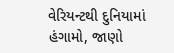વેરિયન્ટથી દુનિયામાં હંગામો, જાણો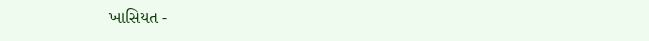ખાસિયત -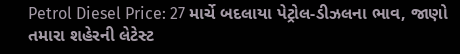Petrol Diesel Price: 27 માર્ચે બદલાયા પેટ્રોલ-ડીઝલના ભાવ, જાણો તમારા શહેરની લેટેસ્ટ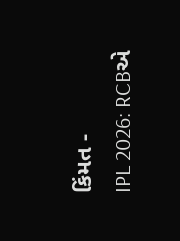કિંમત -
IPL 2026: RCBએ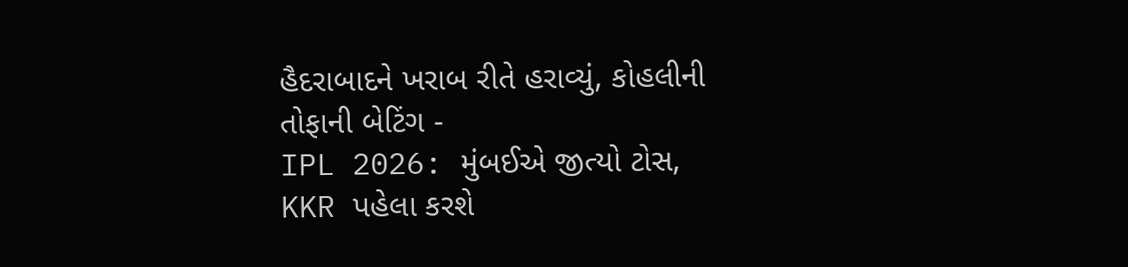હૈદરાબાદને ખરાબ રીતે હરાવ્યું, કોહલીની તોફાની બેટિંગ -
IPL 2026: મુંબઈએ જીત્યો ટોસ, KKR પહેલા કરશે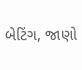બેટિંગ, જાણો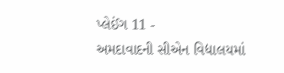પ્લેઈંગ 11 -
અમદાવાદની સીએન વિદ્યાલયમાં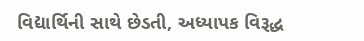વિદ્યાર્થિની સાથે છેડતી, અધ્યાપક વિરૂદ્ધ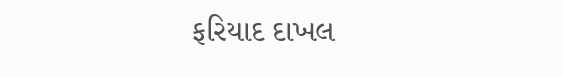ફરિયાદ દાખલ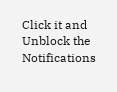Click it and Unblock the Notifications